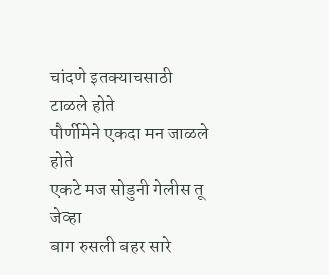चांदणे इतक्याचसाठी टाळले होते
पौर्णीमेने एकदा मन जाळले होते
एकटे मज सोडुनी गेलीस तू जेव्हा
बाग रुसली बहर सारे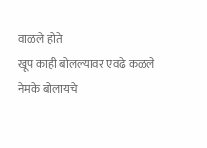वाळले होते
खूप काही बोलल्यावर एवढे कळले
नेमके बोलायचे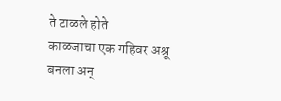ते टाळले होते
काळजाचा एक गहिवर अश्रू बनला अन्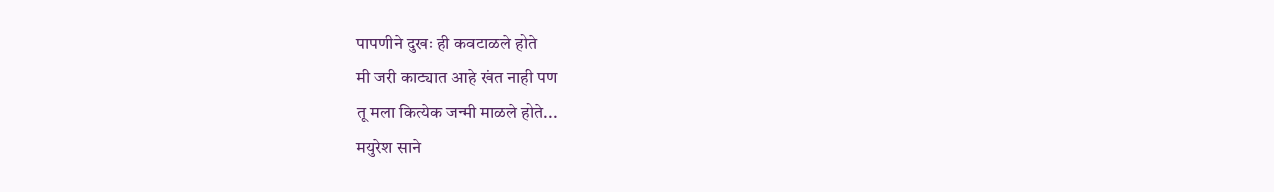पापणीने दुखः ही कवटाळले होते
मी जरी काट्यात आहे खंत नाही पण
तू मला कित्येक जन्मी माळले होते...
मयुरेश साने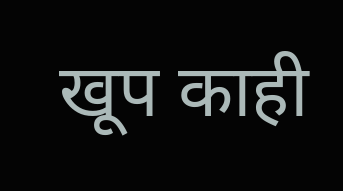खूप काही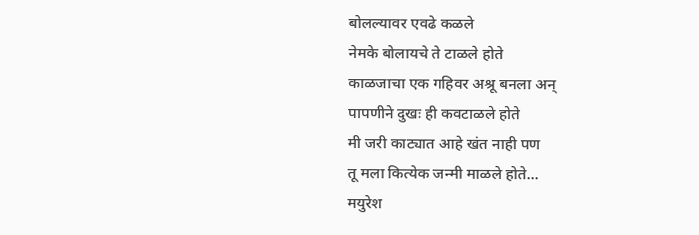बोलल्यावर एवढे कळले
नेमके बोलायचे ते टाळले होते
काळजाचा एक गहिवर अश्रू बनला अन्
पापणीने दुखः ही कवटाळले होते
मी जरी काट्यात आहे खंत नाही पण
तू मला कित्येक जन्मी माळले होते...
मयुरेश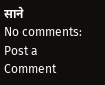साने
No comments:
Post a Comment